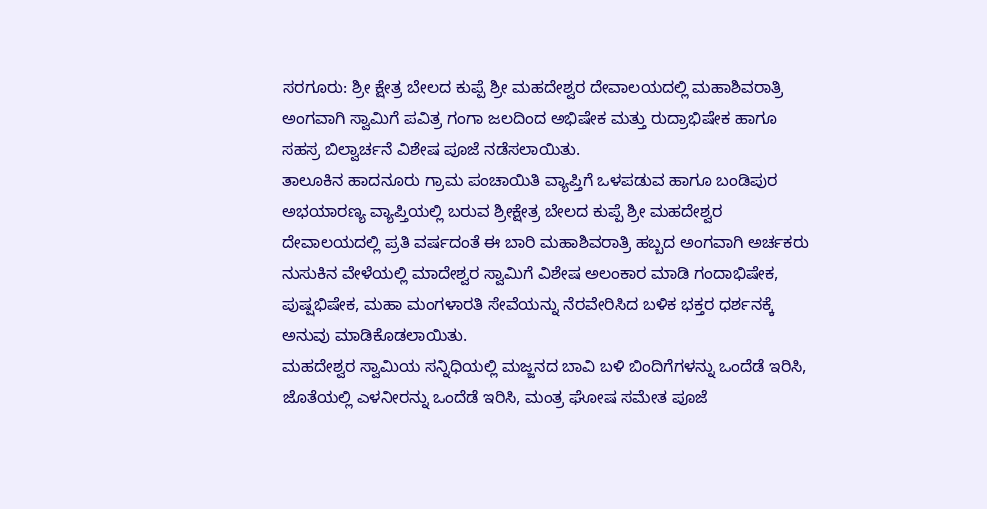ಸರಗೂರು: ಶ್ರೀ ಕ್ಷೇತ್ರ ಬೇಲದ ಕುಪ್ಪೆ ಶ್ರೀ ಮಹದೇಶ್ವರ ದೇವಾಲಯದಲ್ಲಿ ಮಹಾಶಿವರಾತ್ರಿ ಅಂಗವಾಗಿ ಸ್ವಾಮಿಗೆ ಪವಿತ್ರ ಗಂಗಾ ಜಲದಿಂದ ಅಭಿಷೇಕ ಮತ್ತು ರುದ್ರಾಭಿಷೇಕ ಹಾಗೂ ಸಹಸ್ರ ಬಿಲ್ವಾರ್ಚನೆ ವಿಶೇಷ ಪೂಜೆ ನಡೆಸಲಾಯಿತು.
ತಾಲೂಕಿನ ಹಾದನೂರು ಗ್ರಾಮ ಪಂಚಾಯಿತಿ ವ್ಯಾಪ್ತಿಗೆ ಒಳಪಡುವ ಹಾಗೂ ಬಂಡಿಪುರ ಅಭಯಾರಣ್ಯ ವ್ಯಾಪ್ತಿಯಲ್ಲಿ ಬರುವ ಶ್ರೀಕ್ಷೇತ್ರ ಬೇಲದ ಕುಪ್ಪೆ ಶ್ರೀ ಮಹದೇಶ್ವರ ದೇವಾಲಯದಲ್ಲಿ ಪ್ರತಿ ವರ್ಷದಂತೆ ಈ ಬಾರಿ ಮಹಾಶಿವರಾತ್ರಿ ಹಬ್ಬದ ಅಂಗವಾಗಿ ಅರ್ಚಕರು ನುಸುಕಿನ ವೇಳೆಯಲ್ಲಿ ಮಾದೇಶ್ವರ ಸ್ವಾಮಿಗೆ ವಿಶೇಷ ಅಲಂಕಾರ ಮಾಡಿ ಗಂದಾಭಿಷೇಕ, ಪುಷ್ಷಭಿಷೇಕ, ಮಹಾ ಮಂಗಳಾರತಿ ಸೇವೆಯನ್ನು ನೆರವೇರಿಸಿದ ಬಳಿಕ ಭಕ್ತರ ಧರ್ಶನಕ್ಕೆ ಅನುವು ಮಾಡಿಕೊಡಲಾಯಿತು.
ಮಹದೇಶ್ವರ ಸ್ವಾಮಿಯ ಸನ್ನಿಧಿಯಲ್ಲಿ ಮಜ್ಜನದ ಬಾವಿ ಬಳಿ ಬಿಂದಿಗೆಗಳನ್ನು ಒಂದೆಡೆ ಇರಿಸಿ, ಜೊತೆಯಲ್ಲಿ ಎಳನೀರನ್ನು ಒಂದೆಡೆ ಇರಿಸಿ, ಮಂತ್ರ ಘೋಷ ಸಮೇತ ಪೂಜೆ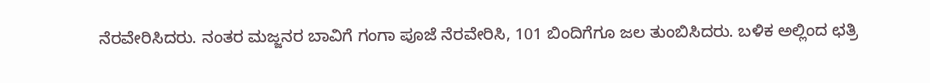ನೆರವೇರಿಸಿದರು. ನಂತರ ಮಜ್ಜನರ ಬಾವಿಗೆ ಗಂಗಾ ಪೂಜೆ ನೆರವೇರಿಸಿ, 101 ಬಿಂದಿಗೆಗೂ ಜಲ ತುಂಬಿಸಿದರು. ಬಳಿಕ ಅಲ್ಲಿಂದ ಛತ್ರಿ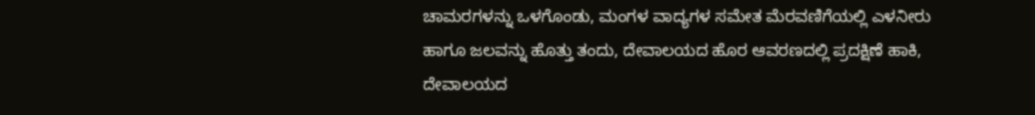ಚಾಮರಗಳನ್ನು ಒಳಗೊಂಡು, ಮಂಗಳ ವಾದ್ಯಗಳ ಸಮೇತ ಮೆರವಣಿಗೆಯಲ್ಲಿ ಎಳನೀರು ಹಾಗೂ ಜಲವನ್ನು ಹೊತ್ತು ತಂದು, ದೇವಾಲಯದ ಹೊರ ಆವರಣದಲ್ಲಿ ಪ್ರದಕ್ಷಿಣೆ ಹಾಕಿ, ದೇವಾಲಯದ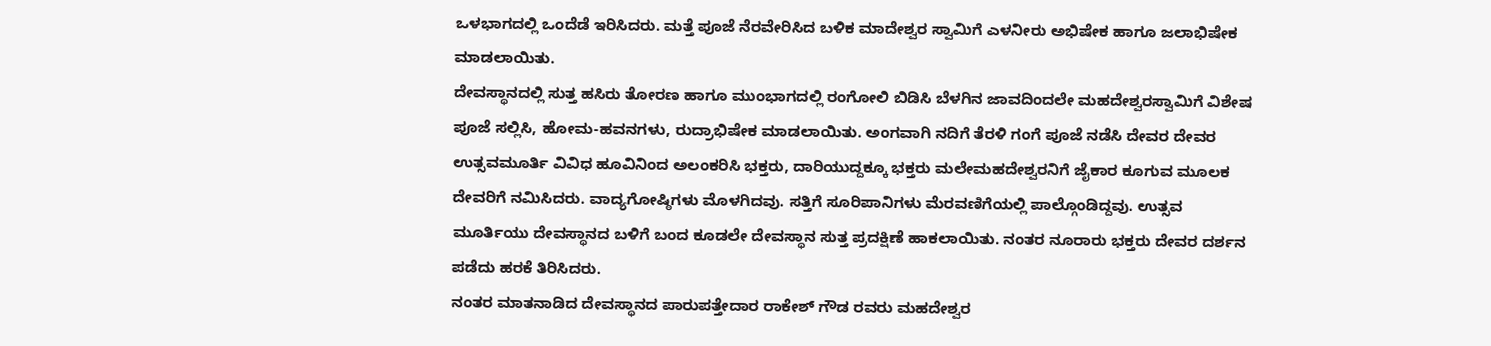ಒಳಭಾಗದಲ್ಲಿ ಒಂದೆಡೆ ಇರಿಸಿದರು. ಮತ್ತೆ ಪೂಜೆ ನೆರವೇರಿಸಿದ ಬಳಿಕ ಮಾದೇಶ್ವರ ಸ್ವಾಮಿಗೆ ಎಳನೀರು ಅಭಿಷೇಕ ಹಾಗೂ ಜಲಾಭಿಷೇಕ ಮಾಡಲಾಯಿತು.
ದೇವಸ್ಥಾನದಲ್ಲಿ ಸುತ್ತ ಹಸಿರು ತೋರಣ ಹಾಗೂ ಮುಂಭಾಗದಲ್ಲಿ ರಂಗೋಲಿ ಬಿಡಿಸಿ ಬೆಳಗಿನ ಜಾವದಿಂದಲೇ ಮಹದೇಶ್ವರಸ್ವಾಮಿಗೆ ವಿಶೇಷ ಪೂಜೆ ಸಲ್ಲಿಸಿ, ಹೋಮ-ಹವನಗಳು, ರುದ್ರಾಭಿಷೇಕ ಮಾಡಲಾಯಿತು. ಅಂಗವಾಗಿ ನದಿಗೆ ತೆರಳಿ ಗಂಗೆ ಪೂಜೆ ನಡೆಸಿ ದೇವರ ದೇವರ ಉತ್ಸವಮೂರ್ತಿ ವಿವಿಧ ಹೂವಿನಿಂದ ಅಲಂಕರಿಸಿ ಭಕ್ತರು, ದಾರಿಯುದ್ದಕ್ಕೂ ಭಕ್ತರು ಮಲೇಮಹದೇಶ್ವರನಿಗೆ ಜೈಕಾರ ಕೂಗುವ ಮೂಲಕ ದೇವರಿಗೆ ನಮಿಸಿದರು. ವಾದ್ಯಗೋಷ್ಠಿಗಳು ಮೊಳಗಿದವು. ಸತ್ತಿಗೆ ಸೂರಿಪಾನಿಗಳು ಮೆರವಣಿಗೆಯಲ್ಲಿ ಪಾಲ್ಗೊಂಡಿದ್ದವು. ಉತ್ಸವ ಮೂರ್ತಿಯು ದೇವಸ್ಥಾನದ ಬಳಿಗೆ ಬಂದ ಕೂಡಲೇ ದೇವಸ್ಥಾನ ಸುತ್ತ ಪ್ರದಕ್ಷಿಣೆ ಹಾಕಲಾಯಿತು. ನಂತರ ನೂರಾರು ಭಕ್ತರು ದೇವರ ದರ್ಶನ ಪಡೆದು ಹರಕೆ ತಿರಿಸಿದರು.
ನಂತರ ಮಾತನಾಡಿದ ದೇವಸ್ಥಾನದ ಪಾರುಪತ್ತೇದಾರ ರಾಕೇಶ್ ಗೌಡ ರವರು ಮಹದೇಶ್ವರ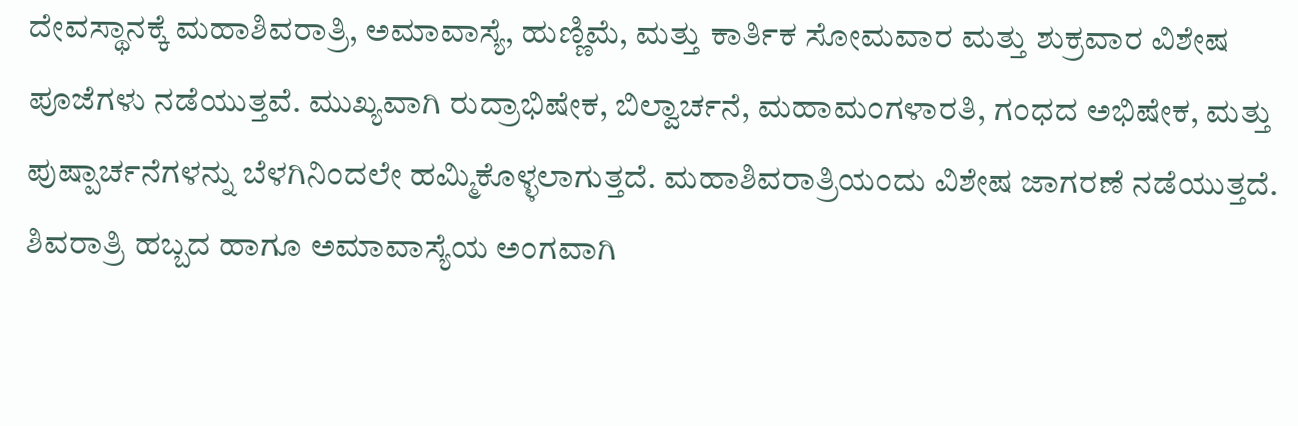ದೇವಸ್ಥಾನಕ್ಕೆ ಮಹಾಶಿವರಾತ್ರಿ, ಅಮಾವಾಸ್ಯೆ, ಹುಣ್ಣಿಮೆ, ಮತ್ತು ಕಾರ್ತಿಕ ಸೋಮವಾರ ಮತ್ತು ಶುಕ್ರವಾರ ವಿಶೇಷ ಪೂಜೆಗಳು ನಡೆಯುತ್ತವೆ. ಮುಖ್ಯವಾಗಿ ರುದ್ರಾಭಿಷೇಕ, ಬಿಲ್ವಾರ್ಚನೆ, ಮಹಾಮಂಗಳಾರತಿ, ಗಂಧದ ಅಭಿಷೇಕ, ಮತ್ತು ಪುಷ್ಪಾರ್ಚನೆಗಳನ್ನು ಬೆಳಗಿನಿಂದಲೇ ಹಮ್ಮಿಕೊಳ್ಳಲಾಗುತ್ತದೆ. ಮಹಾಶಿವರಾತ್ರಿಯಂದು ವಿಶೇಷ ಜಾಗರಣೆ ನಡೆಯುತ್ತದೆ.
ಶಿವರಾತ್ರಿ ಹಬ್ಬದ ಹಾಗೂ ಅಮಾವಾಸ್ಯೆಯ ಅಂಗವಾಗಿ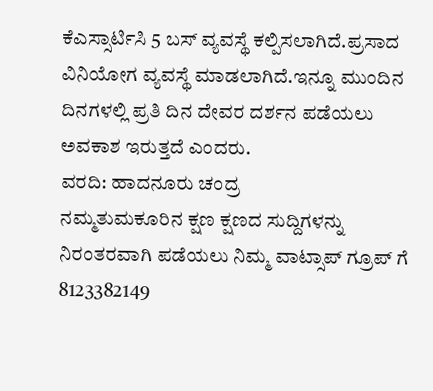ಕೆಎಸ್ಸಾರ್ಟಿಸಿ 5 ಬಸ್ ವ್ಯವಸ್ಥೆ ಕಲ್ಪಿಸಲಾಗಿದೆ.ಪ್ರಸಾದ ವಿನಿಯೋಗ ವ್ಯವಸ್ಥೆ ಮಾಡಲಾಗಿದೆ.ಇನ್ನೂ ಮುಂದಿನ ದಿನಗಳಲ್ಲಿ ಪ್ರತಿ ದಿನ ದೇವರ ದರ್ಶನ ಪಡೆಯಲು ಅವಕಾಶ ಇರುತ್ತದೆ ಎಂದರು.
ವರದಿ: ಹಾದನೂರು ಚಂದ್ರ
ನಮ್ಮತುಮಕೂರಿನ ಕ್ಷಣ ಕ್ಷಣದ ಸುದ್ದಿಗಳನ್ನು ನಿರಂತರವಾಗಿ ಪಡೆಯಲು ನಿಮ್ಮ ವಾಟ್ಸಾಪ್ ಗ್ರೂಪ್ ಗೆ 8123382149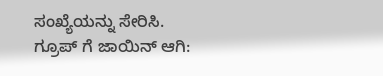ಸಂಖ್ಯೆಯನ್ನು ಸೇರಿಸಿ.
ಗ್ರೂಪ್ ಗೆ ಜಾಯಿನ್ ಆಗಿ: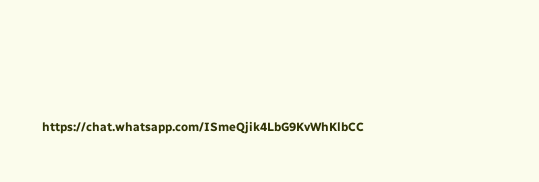https://chat.whatsapp.com/ISmeQjik4LbG9KvWhKlbCC